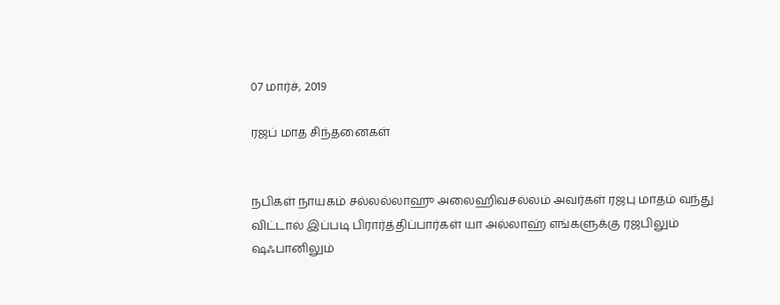07 மார்ச், 2019

ரஜப் மாத சிந்தனைகள்


நபிகள் நாயகம் சல்லல்லாஹு அலைஹிவசல்லம் அவர்கள் ரஜபு மாதம் வந்து விட்டால் இப்படி பிரார்த்திப்பார்கள் யா அல்லாஹ் எங்களுக்கு ரஜபிலும் ஷஃபானிலும்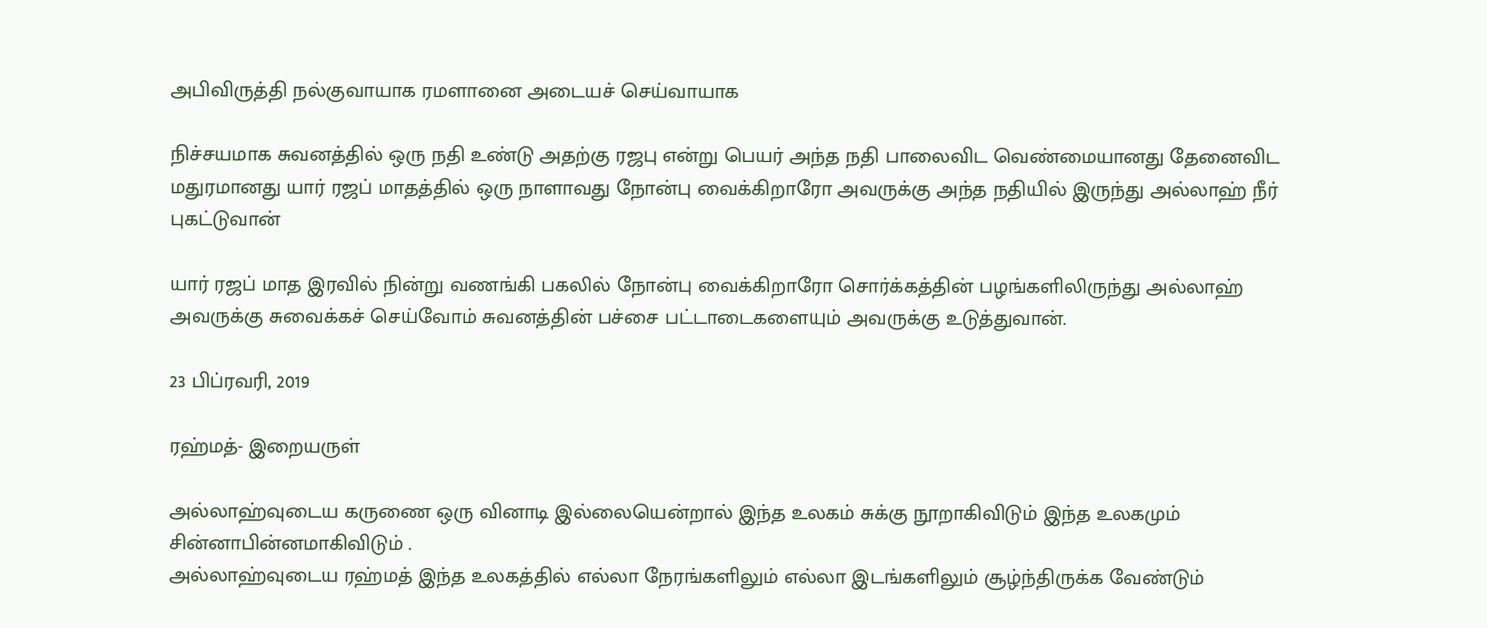அபிவிருத்தி நல்குவாயாக ரமளானை அடையச் செய்வாயாக

நிச்சயமாக சுவனத்தில் ஒரு நதி உண்டு அதற்கு ரஜபு என்று பெயர் அந்த நதி பாலைவிட வெண்மையானது தேனைவிட மதுரமானது யார் ரஜப் மாதத்தில் ஒரு நாளாவது நோன்பு வைக்கிறாரோ அவருக்கு அந்த நதியில் இருந்து அல்லாஹ் நீர் புகட்டுவான்

யார் ரஜப் மாத இரவில் நின்று வணங்கி பகலில் நோன்பு வைக்கிறாரோ சொர்க்கத்தின் பழங்களிலிருந்து அல்லாஹ் அவருக்கு சுவைக்கச் செய்வோம் சுவனத்தின் பச்சை பட்டாடைகளையும் அவருக்கு உடுத்துவான்.

23 பிப்ரவரி, 2019

ரஹ்மத்- இறையருள்

அல்லாஹ்வுடைய கருணை ஒரு வினாடி இல்லையென்றால் இந்த உலகம் சுக்கு நூறாகிவிடும் இந்த உலகமும் சின்னாபின்னமாகிவிடும் .
அல்லாஹ்வுடைய ரஹ்மத் இந்த உலகத்தில் எல்லா நேரங்களிலும் எல்லா இடங்களிலும் சூழ்ந்திருக்க வேண்டும்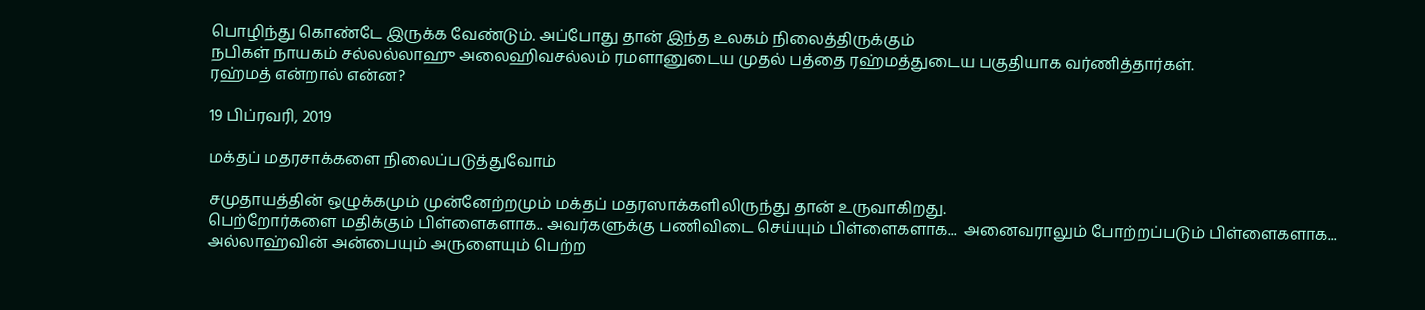பொழிந்து கொண்டே இருக்க வேண்டும். அப்போது தான் இந்த உலகம் நிலைத்திருக்கும்
நபிகள் நாயகம் சல்லல்லாஹு அலைஹிவசல்லம் ரமளானுடைய முதல் பத்தை ரஹ்மத்துடைய பகுதியாக வர்ணித்தார்கள்.
ரஹ்மத் என்றால் என்ன?

19 பிப்ரவரி, 2019

மக்தப் மதரசாக்களை நிலைப்படுத்துவோம்

சமுதாயத்தின் ஒழுக்கமும் முன்னேற்றமும் மக்தப் மதரஸாக்களிலிருந்து தான் உருவாகிறது.
பெற்றோர்களை மதிக்கும் பிள்ளைகளாக.. அவர்களுக்கு பணிவிடை செய்யும் பிள்ளைகளாக...  அனைவராலும் போற்றப்படும் பிள்ளைகளாக... அல்லாஹ்வின் அன்பையும் அருளையும் பெற்ற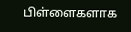பிள்ளைகளாக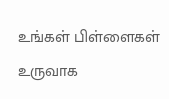உங்கள் பிள்ளைகள் உருவாக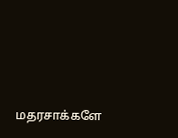மதரசாக்களே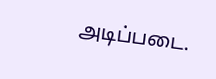அடிப்படை.